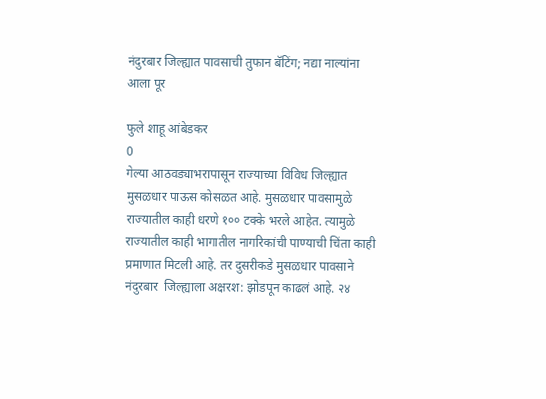नंदुरबार जिल्ह्यात पावसाची तुफान बॅटिंग; नद्या नाल्यांना आला पूर

फुले शाहू आंबेडकर
0
गेल्या आठवड्याभरापासून राज्याच्या विविध जिल्ह्यात मुसळधार पाऊस कोसळत आहे. मुसळधार पावसामुळे राज्यातील काही धरणे १०० टक्के भरले आहेत. त्यामुळे राज्यातील काही भागातील नागरिकांची पाण्याची चिंता काही प्रमाणात मिटली आहे. तर दुसरीकडे मुसळधार पावसाने नंदुरबार  जिल्ह्याला अक्षरश: झोडपून काढलं आहे. २४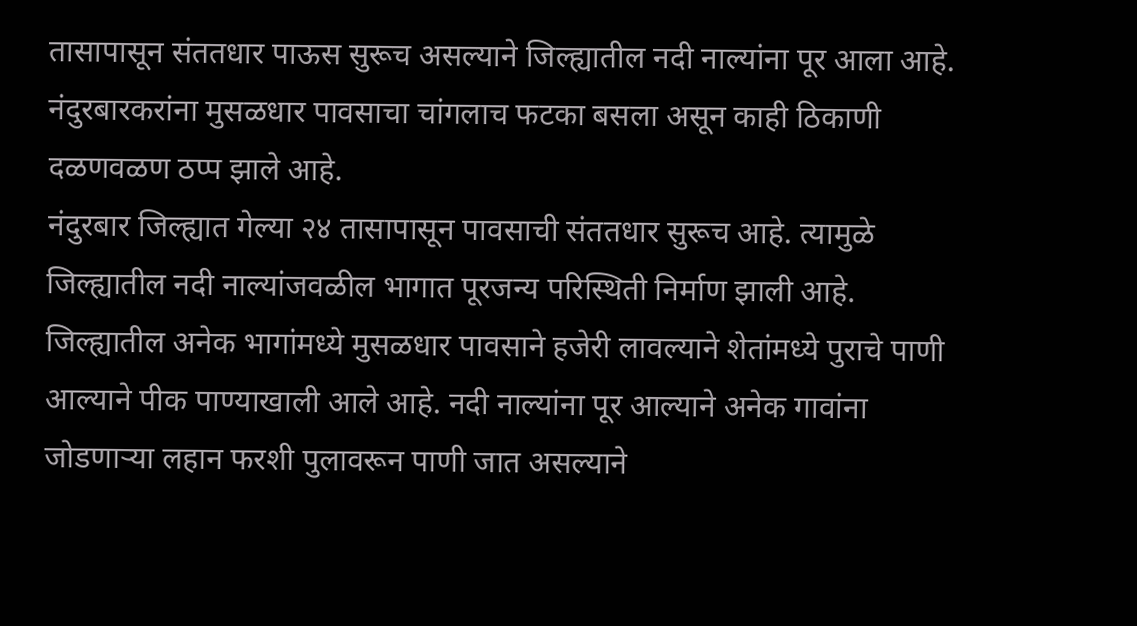तासापासून संततधार पाऊस सुरूच असल्याने जिल्ह्यातील नदी नाल्यांना पूर आला आहे. नंदुरबारकरांना मुसळधार पावसाचा चांगलाच फटका बसला असून काही ठिकाणी दळणवळण ठप्प झाले आहे.
नंदुरबार जिल्ह्यात गेल्या २४ तासापासून पावसाची संततधार सुरूच आहे. त्यामुळे जिल्ह्यातील नदी नाल्यांजवळील भागात पूरजन्य परिस्थिती निर्माण झाली आहे. जिल्ह्यातील अनेक भागांमध्ये मुसळधार पावसाने हजेरी लावल्याने शेतांमध्ये पुराचे पाणी आल्याने पीक पाण्याखाली आले आहे. नदी नाल्यांना पूर आल्याने अनेक गावांना जोडणाऱ्या लहान फरशी पुलावरून पाणी जात असल्याने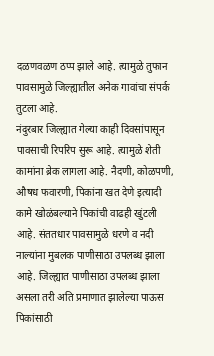दळणवळण ठप्प झाले आहे. त्यामुळे तुफान पावसामुळे जिल्ह्यातील अनेक गावांचा संपर्क  तुटला आहे.
नंदुरबार जिल्ह्यात गेल्या काही दिवसांपासून पावसाची रिपरिप सुरू आहे. त्यामुळे शेती कामांना ब्रेक लागला आहे. नैदणी, कोळपणी, औषध फवारणी, पिकांना खत देणे इत्यादी कामे खोळंबल्याने पिकांची वाढही खुंटली आहे. संततधार पावसामुळे धरणे व नदी नाल्यांना मुबलक पाणीसाठा उपलब्ध झाला आहे. जिल्ह्यात पाणीसाठा उपलब्ध झाला असला तरी अति प्रमाणात झालेल्या पाऊस पिकांसाठी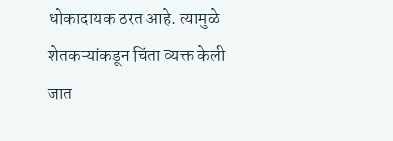धोकादायक ठरत आहे. त्यामुळे शेतकऱ्यांकडून चिंता व्यक्त केली जात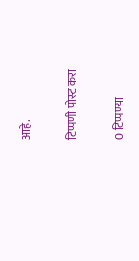आहे.

टिप्पणी पोस्ट करा

0 टिप्पण्या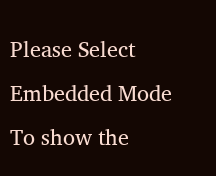Please Select Embedded Mode To show the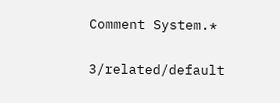Comment System.*

3/related/default